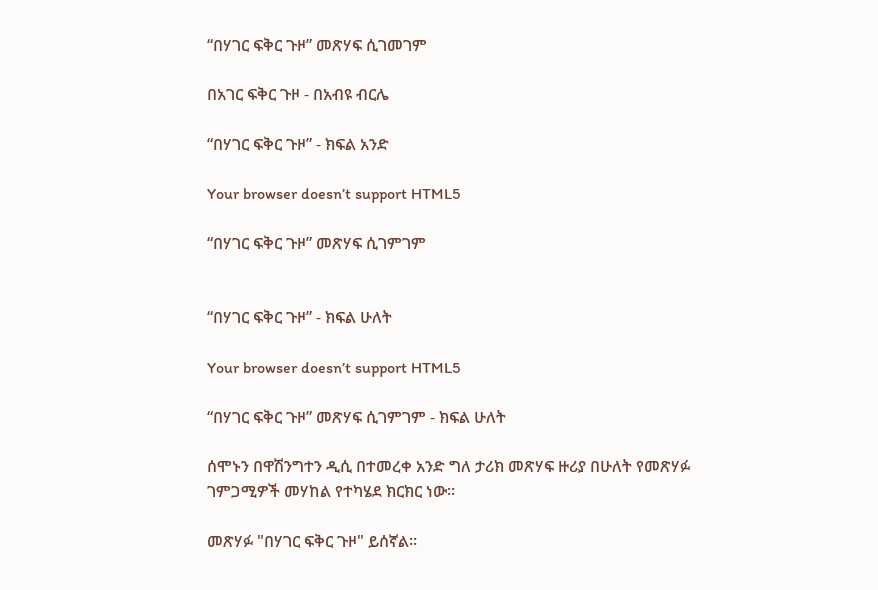“በሃገር ፍቅር ጉዞ” መጽሃፍ ሲገመገም

በአገር ፍቅር ጉዞ - በአብዩ ብርሌ

“በሃገር ፍቅር ጉዞ” - ክፍል አንድ

Your browser doesn’t support HTML5

“በሃገር ፍቅር ጉዞ” መጽሃፍ ሲገምገም


“በሃገር ፍቅር ጉዞ” - ክፍል ሁለት

Your browser doesn’t support HTML5

“በሃገር ፍቅር ጉዞ” መጽሃፍ ሲገምገም - ክፍል ሁለት

ሰሞኑን በዋሽንግተን ዲሲ በተመረቀ አንድ ግለ ታሪክ መጽሃፍ ዙሪያ በሁለት የመጽሃፉ ገምጋሚዎች መሃከል የተካሄደ ክርክር ነው።

መጽሃፉ "በሃገር ፍቅር ጉዞ" ይሰኛል።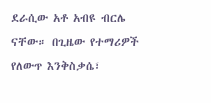ደራሲው አቶ አብዩ ብርሌ ናቸው። በጊዜው የተማሪዎች የለውጥ እንቅስቃሴ፣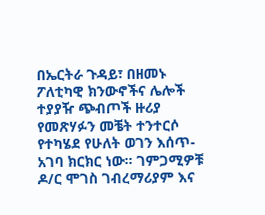በኤርትራ ጉዳይ፣ በዘመኑ ፖለቲካዊ ክንውኖችና ሌሎች ተያያዥ ጭብጦች ዙሪያ የመጽሃፉን መቼት ተንተርሶ የተካሄደ የሁለት ወገን እሰጥ-አገባ ክርክር ነው። ገምጋሚዎቹ ዶ/ር ሞገስ ገብረማሪያም እና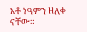አቶ ነዓምን ዘለቀ ናቸው።